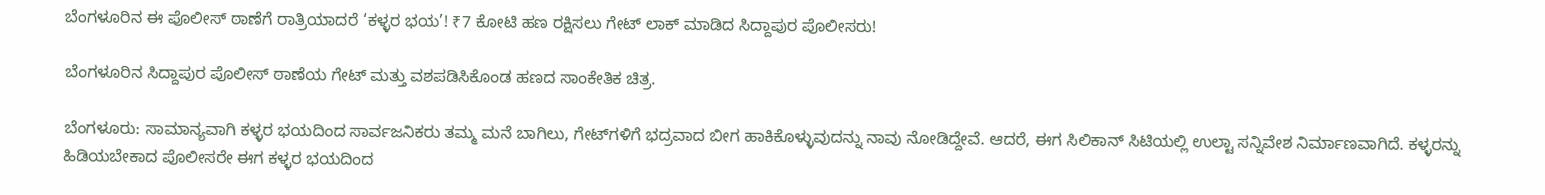ಬೆಂಗಳೂರಿನ ಈ ಪೊಲೀಸ್ ಠಾಣೆಗೆ ರಾತ್ರಿಯಾದರೆ ‘ಕಳ್ಳರ ಭಯ’! ₹7 ಕೋಟಿ ಹಣ ರಕ್ಷಿಸಲು ಗೇಟ್ ಲಾಕ್ ಮಾಡಿದ ಸಿದ್ದಾಪುರ ಪೊಲೀಸರು!

ಬೆಂಗಳೂರಿನ ಸಿದ್ದಾಪುರ ಪೊಲೀಸ್ ಠಾಣೆಯ ಗೇಟ್ ಮತ್ತು ವಶಪಡಿಸಿಕೊಂಡ ಹಣದ ಸಾಂಕೇತಿಕ ಚಿತ್ರ.

ಬೆಂಗಳೂರು: ಸಾಮಾನ್ಯವಾಗಿ ಕಳ್ಳರ ಭಯದಿಂದ ಸಾರ್ವಜನಿಕರು ತಮ್ಮ ಮನೆ ಬಾಗಿಲು, ಗೇಟ್‌ಗಳಿಗೆ ಭದ್ರವಾದ ಬೀಗ ಹಾಕಿಕೊಳ್ಳುವುದನ್ನು ನಾವು ನೋಡಿದ್ದೇವೆ. ಆದರೆ, ಈಗ ಸಿಲಿಕಾನ್ ಸಿಟಿಯಲ್ಲಿ ಉಲ್ಟಾ ಸನ್ನಿವೇಶ ನಿರ್ಮಾಣವಾಗಿದೆ. ಕಳ್ಳರನ್ನು ಹಿಡಿಯಬೇಕಾದ ಪೊಲೀಸರೇ ಈಗ ಕಳ್ಳರ ಭಯದಿಂದ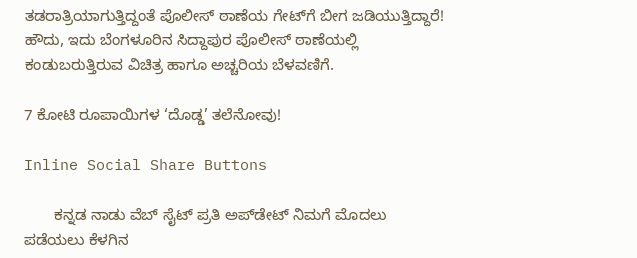ತಡರಾತ್ರಿಯಾಗುತ್ತಿದ್ದಂತೆ ಪೊಲೀಸ್ ಠಾಣೆಯ ಗೇಟ್‌ಗೆ ಬೀಗ ಜಡಿಯುತ್ತಿದ್ದಾರೆ! ಹೌದು, ಇದು ಬೆಂಗಳೂರಿನ ಸಿದ್ದಾಪುರ ಪೊಲೀಸ್ ಠಾಣೆಯಲ್ಲಿ ಕಂಡುಬರುತ್ತಿರುವ ವಿಚಿತ್ರ ಹಾಗೂ ಅಚ್ಚರಿಯ ಬೆಳವಣಿಗೆ.

7 ಕೋಟಿ ರೂಪಾಯಿಗಳ ‘ದೊಡ್ಡ’ ತಲೆನೋವು!

Inline Social Share Buttons

       ಕನ್ನಡ ನಾಡು ವೆಬ್ ಸೈಟ್ ಪ್ರತಿ ಅಪ್‌ಡೇಟ್‌ ನಿಮಗೆ ಮೊದಲು ಪಡೆಯಲು ಕೆಳಗಿನ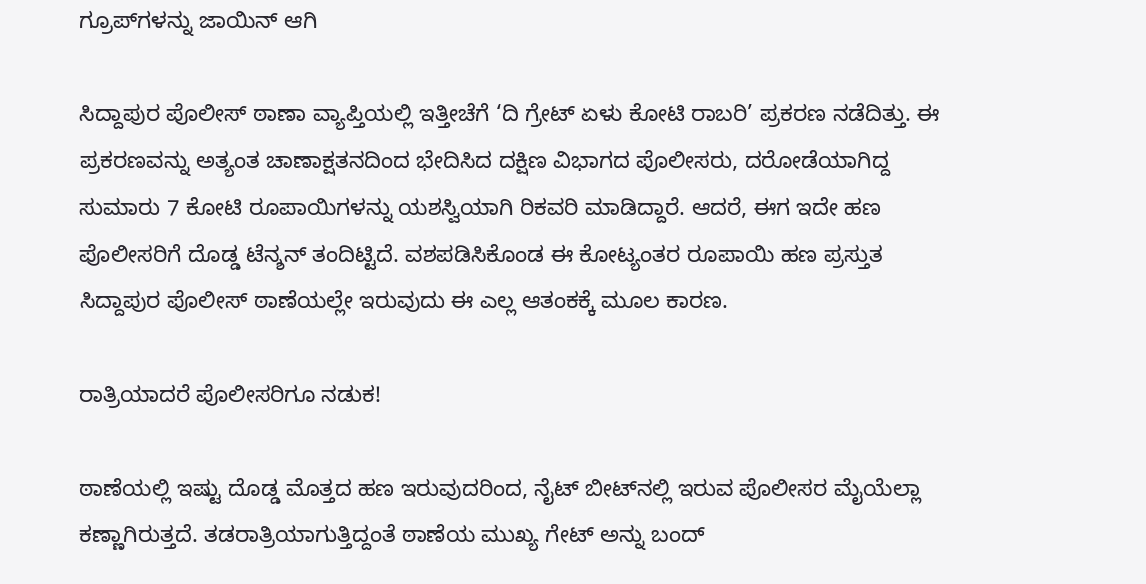ಗ್ರೂಪ್‌ಗಳನ್ನು ಜಾಯಿನ್ ಆಗಿ

ಸಿದ್ದಾಪುರ ಪೊಲೀಸ್ ಠಾಣಾ ವ್ಯಾಪ್ತಿಯಲ್ಲಿ ಇತ್ತೀಚೆಗೆ ‘ದಿ ಗ್ರೇಟ್ ಏಳು ಕೋಟಿ ರಾಬರಿ’ ಪ್ರಕರಣ ನಡೆದಿತ್ತು. ಈ ಪ್ರಕರಣವನ್ನು ಅತ್ಯಂತ ಚಾಣಾಕ್ಷತನದಿಂದ ಭೇದಿಸಿದ ದಕ್ಷಿಣ ವಿಭಾಗದ ಪೊಲೀಸರು, ದರೋಡೆಯಾಗಿದ್ದ ಸುಮಾರು 7 ಕೋಟಿ ರೂಪಾಯಿಗಳನ್ನು ಯಶಸ್ವಿಯಾಗಿ ರಿಕವರಿ ಮಾಡಿದ್ದಾರೆ. ಆದರೆ, ಈಗ ಇದೇ ಹಣ ಪೊಲೀಸರಿಗೆ ದೊಡ್ಡ ಟೆನ್ಶನ್ ತಂದಿಟ್ಟಿದೆ. ವಶಪಡಿಸಿಕೊಂಡ ಈ ಕೋಟ್ಯಂತರ ರೂಪಾಯಿ ಹಣ ಪ್ರಸ್ತುತ ಸಿದ್ದಾಪುರ ಪೊಲೀಸ್ ಠಾಣೆಯಲ್ಲೇ ಇರುವುದು ಈ ಎಲ್ಲ ಆತಂಕಕ್ಕೆ ಮೂಲ ಕಾರಣ.

ರಾತ್ರಿಯಾದರೆ ಪೊಲೀಸರಿಗೂ ನಡುಕ!

ಠಾಣೆಯಲ್ಲಿ ಇಷ್ಟು ದೊಡ್ಡ ಮೊತ್ತದ ಹಣ ಇರುವುದರಿಂದ, ನೈಟ್ ಬೀಟ್‌ನಲ್ಲಿ ಇರುವ ಪೊಲೀಸರ ಮೈಯೆಲ್ಲಾ ಕಣ್ಣಾಗಿರುತ್ತದೆ. ತಡರಾತ್ರಿಯಾಗುತ್ತಿದ್ದಂತೆ ಠಾಣೆಯ ಮುಖ್ಯ ಗೇಟ್ ಅನ್ನು ಬಂದ್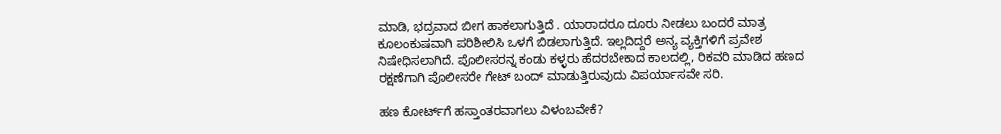ಮಾಡಿ, ಭದ್ರವಾದ ಬೀಗ ಹಾಕಲಾಗುತ್ತಿದೆ . ಯಾರಾದರೂ ದೂರು ನೀಡಲು ಬಂದರೆ ಮಾತ್ರ ಕೂಲಂಕುಷವಾಗಿ ಪರಿಶೀಲಿಸಿ ಒಳಗೆ ಬಿಡಲಾಗುತ್ತಿದೆ. ಇಲ್ಲದಿದ್ದರೆ ಅನ್ಯ ವ್ಯಕ್ತಿಗಳಿಗೆ ಪ್ರವೇಶ ನಿಷೇಧಿಸಲಾಗಿದೆ. ಪೊಲೀಸರನ್ನ ಕಂಡು ಕಳ್ಳರು ಹೆದರಬೇಕಾದ ಕಾಲದಲ್ಲಿ, ರಿಕವರಿ ಮಾಡಿದ ಹಣದ ರಕ್ಷಣೆಗಾಗಿ ಪೊಲೀಸರೇ ಗೇಟ್ ಬಂದ್ ಮಾಡುತ್ತಿರುವುದು ವಿಪರ್ಯಾಸವೇ ಸರಿ.

ಹಣ ಕೋರ್ಟ್‌ಗೆ ಹಸ್ತಾಂತರವಾಗಲು ವಿಳಂಬವೇಕೆ?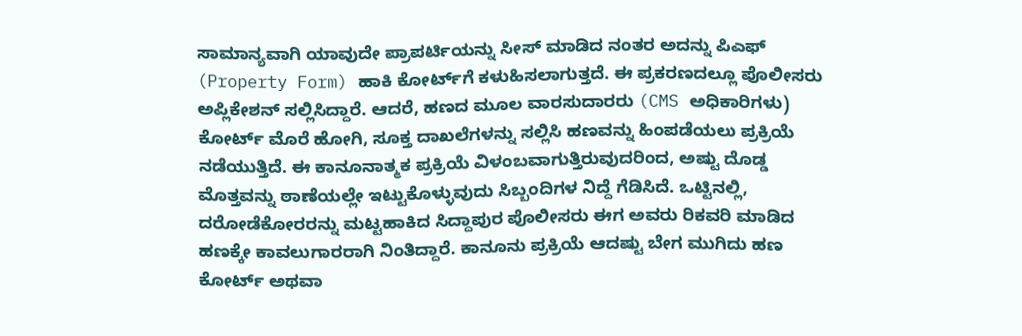ಸಾಮಾನ್ಯವಾಗಿ ಯಾವುದೇ ಪ್ರಾಪರ್ಟಿಯನ್ನು ಸೀಸ್ ಮಾಡಿದ ನಂತರ ಅದನ್ನು ಪಿಎಫ್ (Property Form) ಹಾಕಿ ಕೋರ್ಟ್‌ಗೆ ಕಳುಹಿಸಲಾಗುತ್ತದೆ. ಈ ಪ್ರಕರಣದಲ್ಲೂ ಪೊಲೀಸರು ಅಪ್ಲಿಕೇಶನ್ ಸಲ್ಲಿಸಿದ್ದಾರೆ. ಆದರೆ, ಹಣದ ಮೂಲ ವಾರಸುದಾರರು (CMS ಅಧಿಕಾರಿಗಳು) ಕೋರ್ಟ್ ಮೊರೆ ಹೋಗಿ, ಸೂಕ್ತ ದಾಖಲೆಗಳನ್ನು ಸಲ್ಲಿಸಿ ಹಣವನ್ನು ಹಿಂಪಡೆಯಲು ಪ್ರಕ್ರಿಯೆ ನಡೆಯುತ್ತಿದೆ. ಈ ಕಾನೂನಾತ್ಮಕ ಪ್ರಕ್ರಿಯೆ ವಿಳಂಬವಾಗುತ್ತಿರುವುದರಿಂದ, ಅಷ್ಟು ದೊಡ್ಡ ಮೊತ್ತವನ್ನು ಠಾಣೆಯಲ್ಲೇ ಇಟ್ಟುಕೊಳ್ಳುವುದು ಸಿಬ್ಬಂದಿಗಳ ನಿದ್ದೆ ಗೆಡಿಸಿದೆ. ಒಟ್ಟಿನಲ್ಲಿ, ದರೋಡೆಕೋರರನ್ನು ಮಟ್ಟಹಾಕಿದ ಸಿದ್ದಾಪುರ ಪೊಲೀಸರು ಈಗ ಅವರು ರಿಕವರಿ ಮಾಡಿದ ಹಣಕ್ಕೇ ಕಾವಲುಗಾರರಾಗಿ ನಿಂತಿದ್ದಾರೆ. ಕಾನೂನು ಪ್ರಕ್ರಿಯೆ ಆದಷ್ಟು ಬೇಗ ಮುಗಿದು ಹಣ ಕೋರ್ಟ್ ಅಥವಾ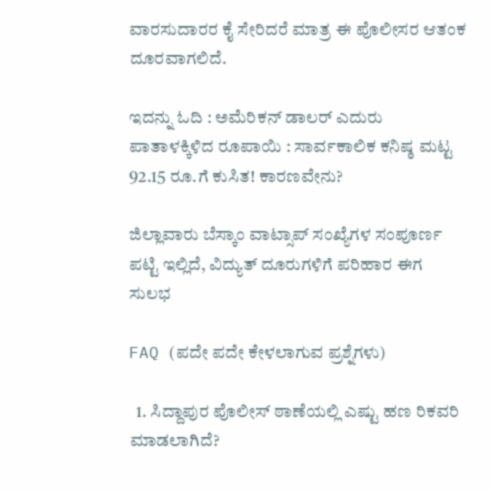ವಾರಸುದಾರರ ಕೈ ಸೇರಿದರೆ ಮಾತ್ರ ಈ ಪೊಲೀಸರ ಆತಂಕ ದೂರವಾಗಲಿದೆ.

ಇದನ್ನು ಓದಿ : ಅಮೆರಿಕನ್ ಡಾಲರ್ ಎದುರು ಪಾತಾಳಕ್ಕಿಳಿದ ರೂಪಾಯಿ : ಸಾರ್ವಕಾಲಿಕ ಕನಿಷ್ಠ ಮಟ್ಟ 92.15 ರೂ.ಗೆ ಕುಸಿತ! ಕಾರಣವೇನು?

ಜಿಲ್ಲಾವಾರು ಬೆಸ್ಕಾಂ ವಾಟ್ಸಾಪ್ ಸಂಖ್ಯೆಗಳ ಸಂಪೂರ್ಣ ಪಟ್ಟಿ ಇಲ್ಲಿದೆ, ವಿದ್ಯುತ್ ದೂರುಗಳಿಗೆ ಪರಿಹಾರ ಈಗ ಸುಲಭ

FAQ (ಪದೇ ಪದೇ ಕೇಳಲಾಗುವ ಪ್ರಶ್ನೆಗಳು)

  1. ಸಿದ್ದಾಪುರ ಪೊಲೀಸ್ ಠಾಣೆಯಲ್ಲಿ ಎಷ್ಟು ಹಣ ರಿಕವರಿ ಮಾಡಲಾಗಿದೆ?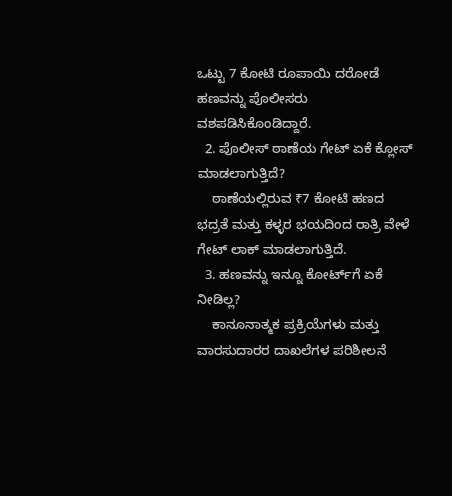ಒಟ್ಟು 7 ಕೋಟಿ ರೂಪಾಯಿ ದರೋಡೆ ಹಣವನ್ನು ಪೊಲೀಸರು ವಶಪಡಿಸಿಕೊಂಡಿದ್ದಾರೆ.
  2. ಪೊಲೀಸ್ ಠಾಣೆಯ ಗೇಟ್ ಏಕೆ ಕ್ಲೋಸ್ ಮಾಡಲಾಗುತ್ತಿದೆ?
    ಠಾಣೆಯಲ್ಲಿರುವ ₹7 ಕೋಟಿ ಹಣದ ಭದ್ರತೆ ಮತ್ತು ಕಳ್ಳರ ಭಯದಿಂದ ರಾತ್ರಿ ವೇಳೆ ಗೇಟ್ ಲಾಕ್ ಮಾಡಲಾಗುತ್ತಿದೆ.
  3. ಹಣವನ್ನು ಇನ್ನೂ ಕೋರ್ಟ್‌ಗೆ ಏಕೆ ನೀಡಿಲ್ಲ?
    ಕಾನೂನಾತ್ಮಕ ಪ್ರಕ್ರಿಯೆಗಳು ಮತ್ತು ವಾರಸುದಾರರ ದಾಖಲೆಗಳ ಪರಿಶೀಲನೆ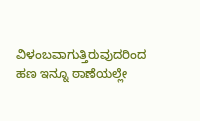ವಿಳಂಬವಾಗುತ್ತಿರುವುದರಿಂದ ಹಣ ಇನ್ನೂ ಠಾಣೆಯಲ್ಲೇ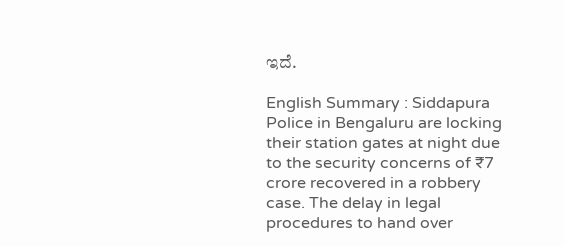ಇದೆ.

English Summary : Siddapura Police in Bengaluru are locking their station gates at night due to the security concerns of ₹7 crore recovered in a robbery case. The delay in legal procedures to hand over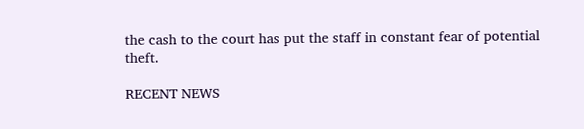the cash to the court has put the staff in constant fear of potential theft.

RECENT NEWS